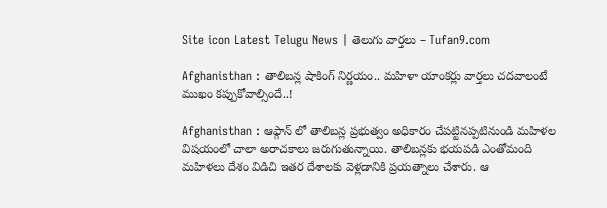Site icon Latest Telugu News | తెలుగు వార్తలు – Tufan9.com

Afghanisthan : తాలిబన్ల షాకింగ్ నిర్ణయం.. మహిళా యాంకర్లు వార్తలు చదవాలంటే ముఖం కప్పుకోవాల్సిందే..!

Afghanisthan : ఆఫ్గాన్ లో తాలిబన్ల ప్రభుత్వం అధికారం చేపట్టినప్పటినుండి మహిళల విషయంలో చాలా అరాచకాలు జరుగుతున్నాయి. తాలిబన్లకు భయపడి ఎంతోమంది మహిళలు దేశం విడిచి ఇతర దేశాలకు వెళ్లడానికి ప్రయత్నాలు చేశారు. ఆ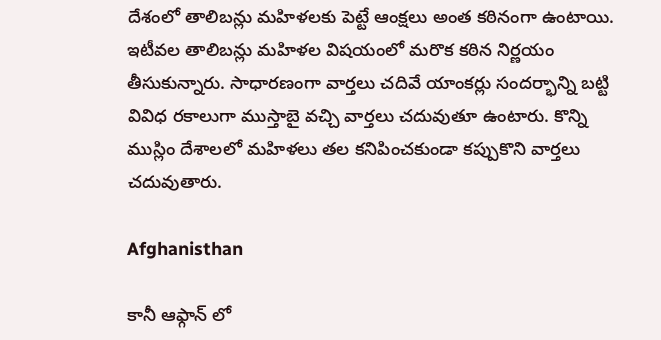దేశంలో తాలిబన్లు మహిళలకు పెట్టే ఆంక్షలు అంత కఠినంగా ఉంటాయి. ఇటీవల తాలిబన్లు మహిళల విషయంలో మరొక కఠిన నిర్ణయం తీసుకున్నారు. సాధారణంగా వార్తలు చదివే యాంకర్లు సందర్భాన్ని బట్టి వివిధ రకాలుగా ముస్తాబై వచ్చి వార్తలు చదువుతూ ఉంటారు. కొన్ని ముస్లిం దేశాలలో మహిళలు తల కనిపించకుండా కప్పుకొని వార్తలు చదువుతారు.

Afghanisthan

కానీ ఆఫ్గాన్ లో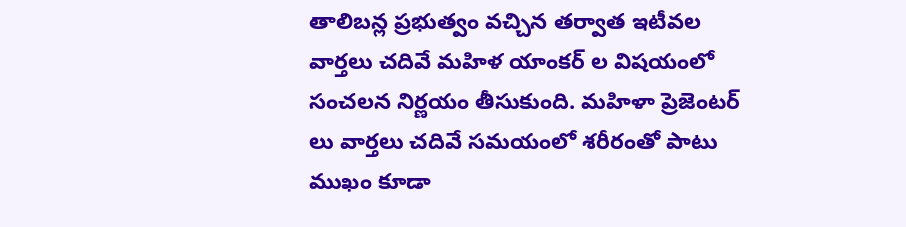తాలిబన్ల ప్రభుత్వం వచ్చిన తర్వాత ఇటీవల వార్తలు చదివే మహిళ యాంకర్ ల విషయంలో సంచలన నిర్ణయం తీసుకుంది. మహిళా ప్రెజెంటర్ లు వార్తలు చదివే సమయంలో శరీరంతో పాటు ముఖం కూడా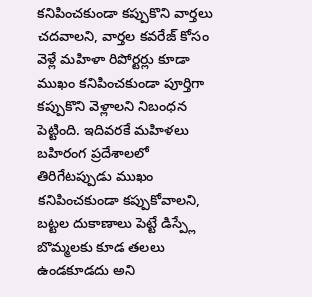కనిపించకుండా కప్పుకొని వార్తలు చదవాలని, వార్తల కవరేజ్ కోసం వెళ్లే మహిళా రిపోర్టర్లు కూడా ముఖం కనిపించకుండా పూర్తిగా కప్పుకొని వెళ్లాలని నిబంధన పెట్టింది. ఇదివరకే మహిళలు బహిరంగ ప్రదేశాలలో తిరిగేటప్పుడు ముఖం కనిపించకుండా కప్పుకోవాలని, బట్టల దుకాణాలు పెట్టే డిస్ప్లే బొమ్మలకు కూడ తలలు ఉండకూడదు అని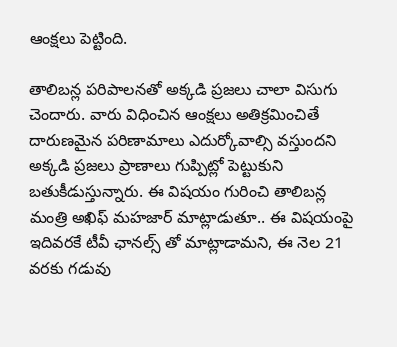ఆంక్షలు పెట్టింది.

తాలిబన్ల పరిపాలనతో అక్కడి ప్రజలు చాలా విసుగు చెందారు. వారు విధించిన ఆంక్షలు అతిక్రమించితే దారుణమైన పరిణామాలు ఎదుర్కోవాల్సి వస్తుందని అక్కడి ప్రజలు ప్రాణాలు గుప్పిట్లో పెట్టుకుని బతుకీడుస్తున్నారు. ఈ విషయం గురించి తాలిబన్ల మంత్రి అఖిఫ్‌ మహజార్‌ మాట్లాడుతూ.. ఈ విషయంపై ఇదివరకే టీవీ ఛానల్స్ తో మాట్లాడామని, ఈ నెల 21 వరకు గడువు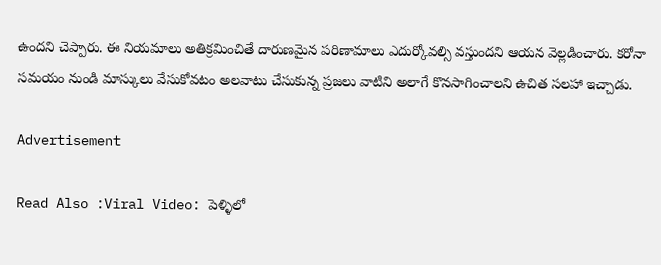ఉందని చెప్పారు. ఈ నియమాలు అతిక్రమించితే దారుణమైన పరిణామాలు ఎదుర్కోవల్సి వస్తుందని ఆయన వెల్లడించారు. కరోనా సమయం నుండి మాస్కులు వేసుకోవటం అలవాటు చేసుకున్న ప్రజలు వాటిని అలాగే కొనసాగించాలని ఉచిత సలహా ఇచ్చాడు.

Advertisement

Read Also :Viral Video: పెళ్ళిలో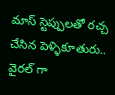మాస్ స్టెప్పులతో రచ్చ చేసిన పెళ్ళికూతురు.. వైరల్ గా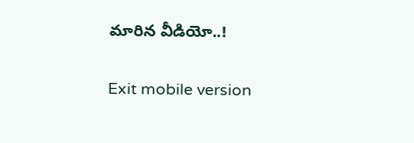మారిన వీడియో..!

Exit mobile version